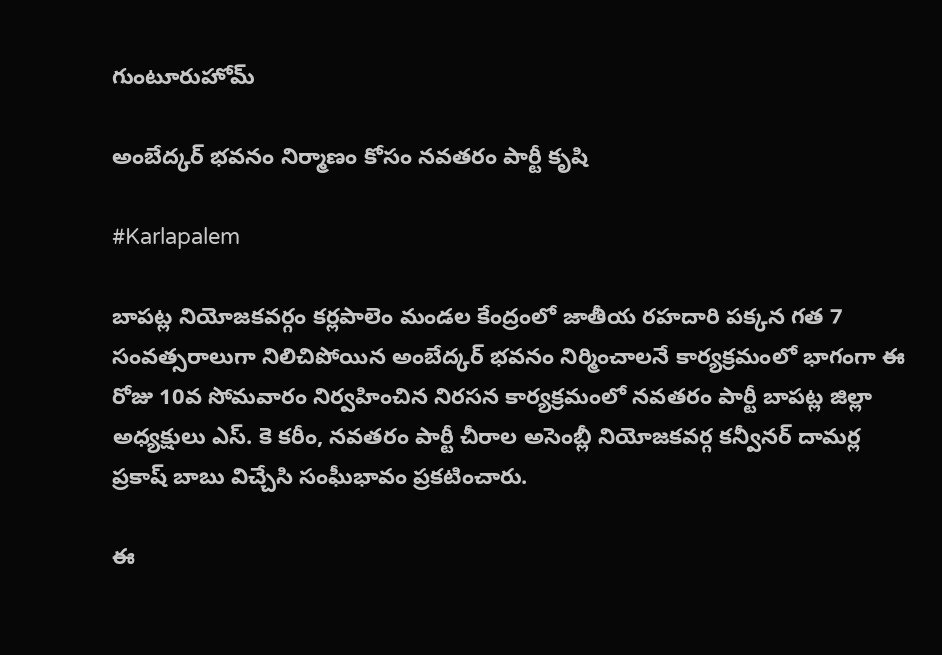గుంటూరుహోమ్

అంబేద్కర్ భవనం నిర్మాణం కోసం నవతరం పార్టీ కృషి

#Karlapalem

బాపట్ల నియోజకవర్గం కర్లపాలెం మండల కేంద్రంలో జాతీయ రహదారి పక్కన గత 7 సంవత్సరాలుగా నిలిచిపోయిన అంబేద్కర్ భవనం నిర్మించాలనే కార్యక్రమంలో భాగంగా ఈ రోజు 10వ సోమవారం నిర్వహించిన నిరసన కార్యక్రమంలో నవతరం పార్టీ బాపట్ల జిల్లా అధ్యక్షులు ఎస్. కె కరీం, నవతరం పార్టీ చీరాల అసెంబ్లీ నియోజకవర్గ కన్వీనర్ దామర్ల ప్రకాష్ బాబు విచ్చేసి సంఘీభావం ప్రకటించారు.

ఈ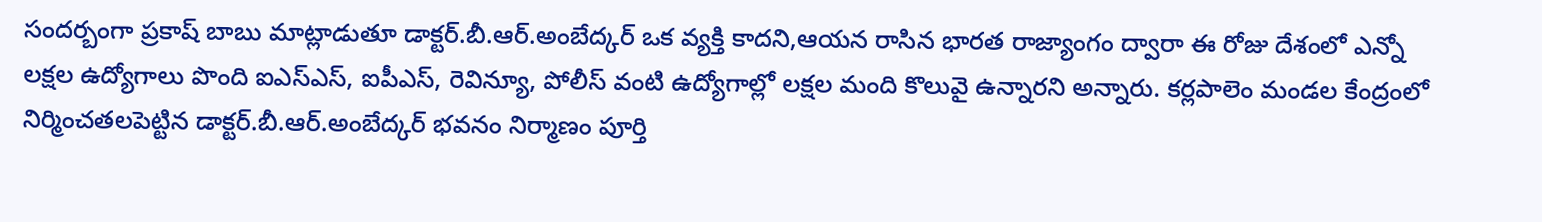సందర్బంగా ప్రకాష్ బాబు మాట్లాడుతూ డాక్టర్.బీ.ఆర్.అంబేద్కర్ ఒక వ్యక్తి కాదని,ఆయన రాసిన భారత రాజ్యాంగం ద్వారా ఈ రోజు దేశంలో ఎన్నో లక్షల ఉద్యోగాలు పొంది ఐఎస్ఎస్, ఐపీఎస్, రెవిన్యూ, పోలీస్ వంటి ఉద్యోగాల్లో లక్షల మంది కొలువై ఉన్నారని అన్నారు. కర్లపాలెం మండల కేంద్రంలో నిర్మించతలపెట్టిన డాక్టర్.బీ.ఆర్.అంబేద్కర్ భవనం నిర్మాణం పూర్తి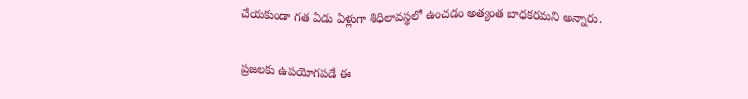చేయకుండా గత ఏడు ఏళ్లుగా శిధిలావస్థలో ఉంచడం అత్యంత బాధకరమని అన్నారు.

ప్రజలకు ఉపయోగపడే ఈ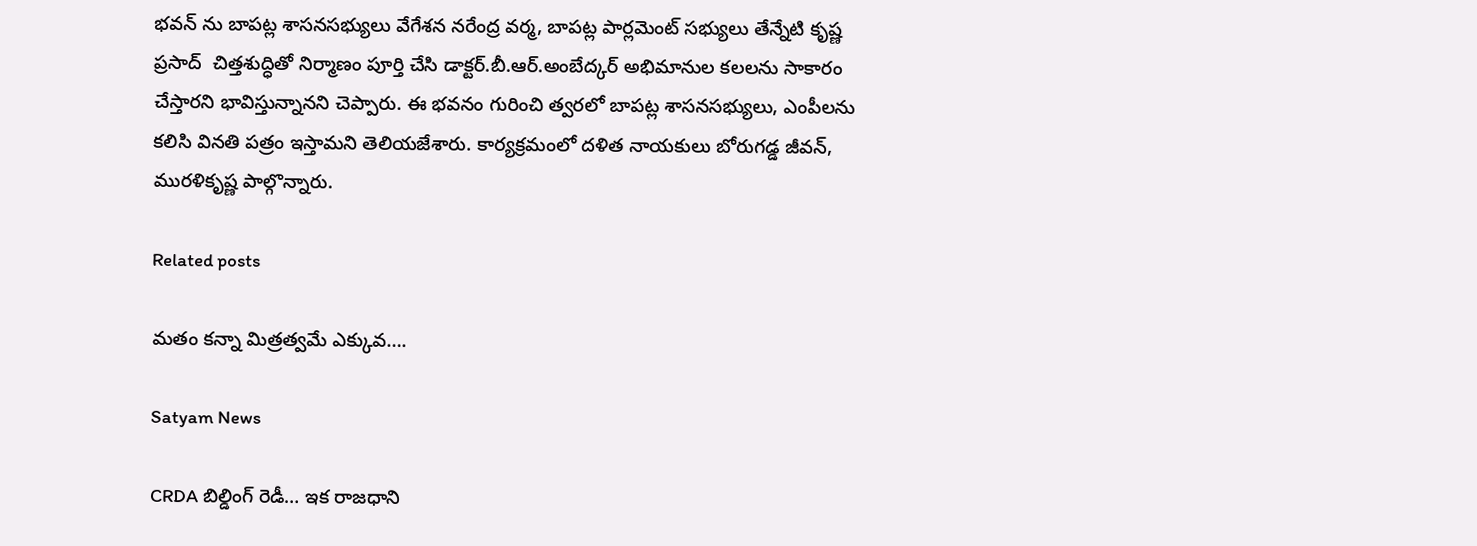భవన్ ను బాపట్ల శాసనసభ్యులు వేగేశన నరేంద్ర వర్మ, బాపట్ల పార్లమెంట్ సభ్యులు తేన్నేటి కృష్ణ ప్రసాద్  చిత్తశుద్ధితో నిర్మాణం పూర్తి చేసి డాక్టర్.బీ.ఆర్.అంబేద్కర్ అభిమానుల కలలను సాకారం చేస్తారని భావిస్తున్నానని చెప్పారు. ఈ భవనం గురించి త్వరలో బాపట్ల శాసనసభ్యులు, ఎంపీలను కలిసి వినతి పత్రం ఇస్తామని తెలియజేశారు. కార్యక్రమంలో దళిత నాయకులు బోరుగడ్డ జీవన్, మురళికృష్ణ పాల్గొన్నారు.

Related posts

మతం కన్నా మిత్రత్వమే ఎక్కువ….

Satyam News

CRDA బిల్డింగ్ రెడీ… ఇక రాజధాని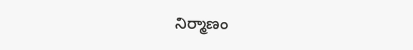నిర్మాణం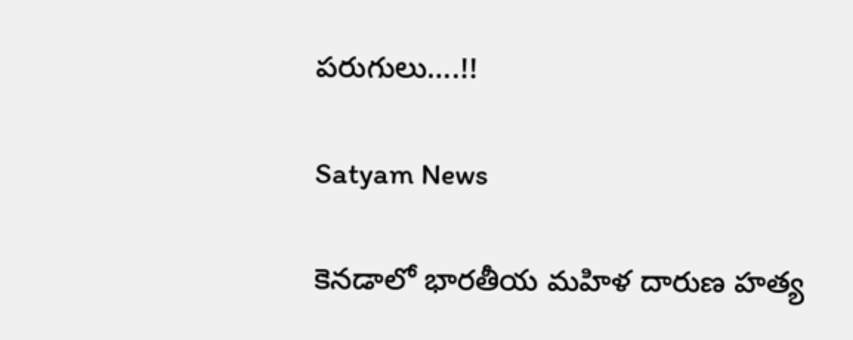పరుగులు….!!

Satyam News

కెనడాలో భారతీయ మహిళ దారుణ హత్య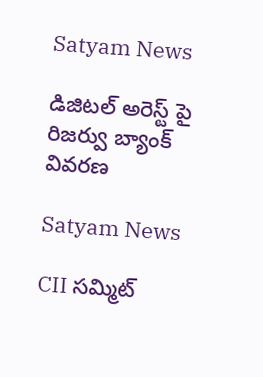Satyam News

డిజిటల్ అరెస్ట్ పై రిజర్వు బ్యాంక్ వివరణ

Satyam News

CII సమ్మిట్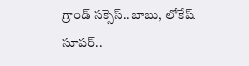గ్రాండ్ సక్సెస్‌..బాబు, లోకేష్‌ సూపర్‌..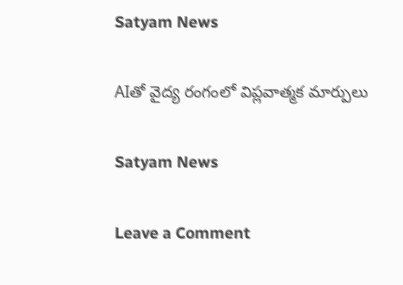Satyam News

AIతో వైద్య రంగంలో విప్లవాత్మక మార్పులు

Satyam News

Leave a Comment